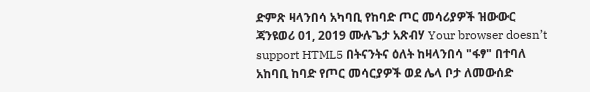ድምጽ ዛላንበሳ አካባቢ የከባድ ጦር መሳሪያዎች ዝውውር ጃንዩወሪ 01, 2019 ሙሉጌታ አጽብሃ Your browser doesn’t support HTML5 በትናንትና ዕለት ከዛላንበሳ "ፋፃ" በተባለ አከባቢ ከባድ የጦር መሳርያዎች ወደ ሌላ ቦታ ለመውሰድ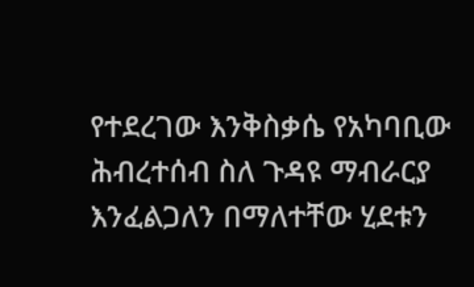የተደረገው እንቅስቃሴ የአካባቢው ሕብረተሰብ ስለ ጉዳዩ ማብራርያ እንፈልጋለን በማለተቸው ሂደቱን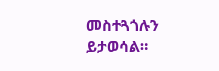መስተጓጎሉን ይታወሳል።